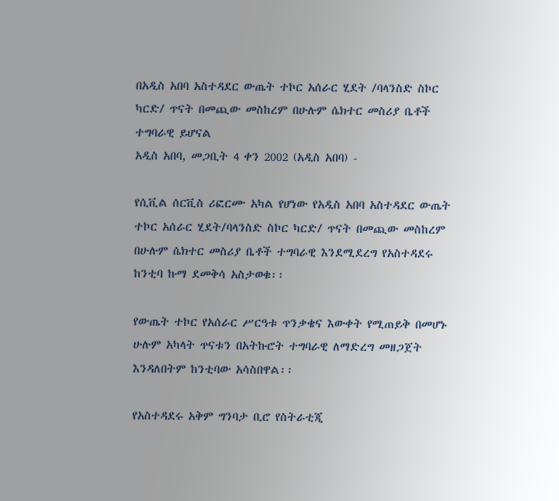በአዲስ አበባ አስተዳደር ውጤት ተኮር አሰራር ሂደት /ባላንስድ ስኮር ካርድ/ ጥናት በመጪው መስከረም በሁሉም ሴክተር መስሪያ ቤቶች ተግባራዊ ይሆናል
አዲስ አበባ, መጋቢት 4 ቀን 2002 (አዲስ አበባ) -

የሲቪል ሰርቪስ ሪፎርሙ አካል የሆነው የአዲስ አበባ አስተዳደር ውጤት ተኮር አሰራር ሂደት/ባላንስድ ስኮር ካርድ/ ጥናት በመጪው መስከረም በሁሉም ሴክተር መስሪያ ቤቶች ተግባራዊ እንደሚደረግ የአስተዳደሩ ከንቲባ ኩማ ደመቅሳ አስታወቁ፡፡

የውጤት ተኮር የአሰራር ሥርዓቱ ጥንቃቄና እውቀት የሚጠይቅ በመሆኑ ሁሉም አካላት ጥናቱን በአትኩሮት ተግባራዊ ለማድረግ መዘጋጀት እንዳለበትም ከንቲባው አሳስበዋል፡፡

የአስተዳደሩ አቅም ግንባታ ቢሮ የስትራቲጂ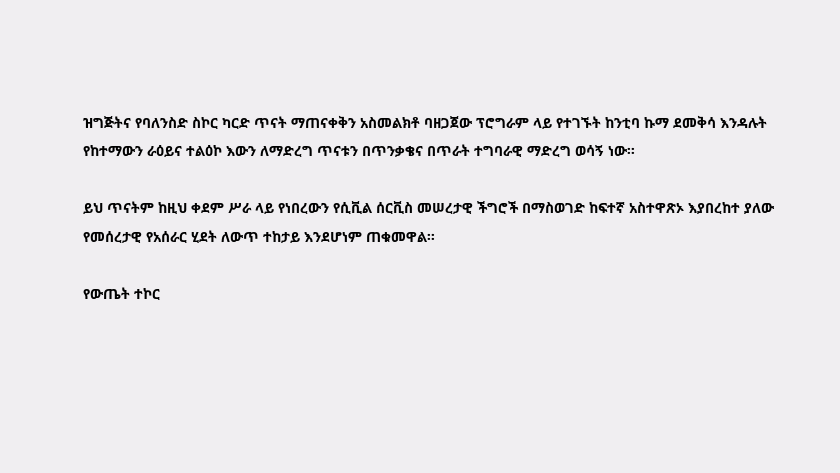ዝግጅትና የባለንስድ ስኮር ካርድ ጥናት ማጠናቀቅን አስመልክቶ ባዘጋጀው ፕሮግራም ላይ የተገኙት ከንቲባ ኩማ ደመቅሳ እንዳሉት የከተማውን ራዕይና ተልዕኮ እውን ለማድረግ ጥናቱን በጥንቃቄና በጥራት ተግባራዊ ማድረግ ወሳኝ ነው፡፡

ይህ ጥናትም ከዚህ ቀደም ሥራ ላይ የነበረውን የሲቪል ሰርቪስ መሠረታዊ ችግሮች በማስወገድ ከፍተኛ አስተዋጽኦ እያበረከተ ያለው የመሰረታዊ የአሰራር ሂደት ለውጥ ተከታይ እንደሆነም ጠቁመዋል፡፡

የውጤት ተኮር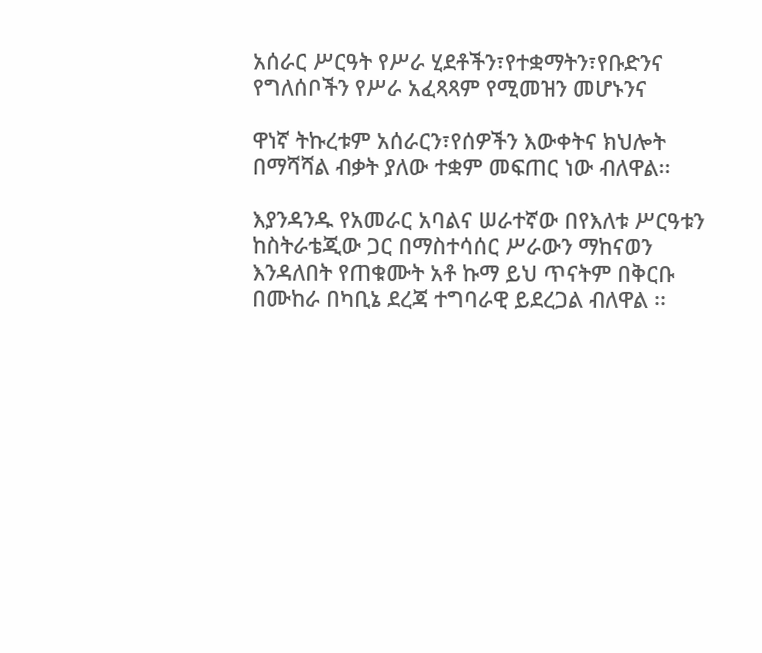አሰራር ሥርዓት የሥራ ሂደቶችን፣የተቋማትን፣የቡድንና የግለሰቦችን የሥራ አፈጻጻም የሚመዝን መሆኑንና

ዋነኛ ትኩረቱም አሰራርን፣የሰዎችን እውቀትና ክህሎት በማሻሻል ብቃት ያለው ተቋም መፍጠር ነው ብለዋል፡፡

እያንዳንዱ የአመራር አባልና ሠራተኛው በየእለቱ ሥርዓቱን ከስትራቴጂው ጋር በማስተሳሰር ሥራውን ማከናወን እንዳለበት የጠቁሙት አቶ ኩማ ይህ ጥናትም በቅርቡ በሙከራ በካቢኔ ደረጃ ተግባራዊ ይደረጋል ብለዋል ፡፡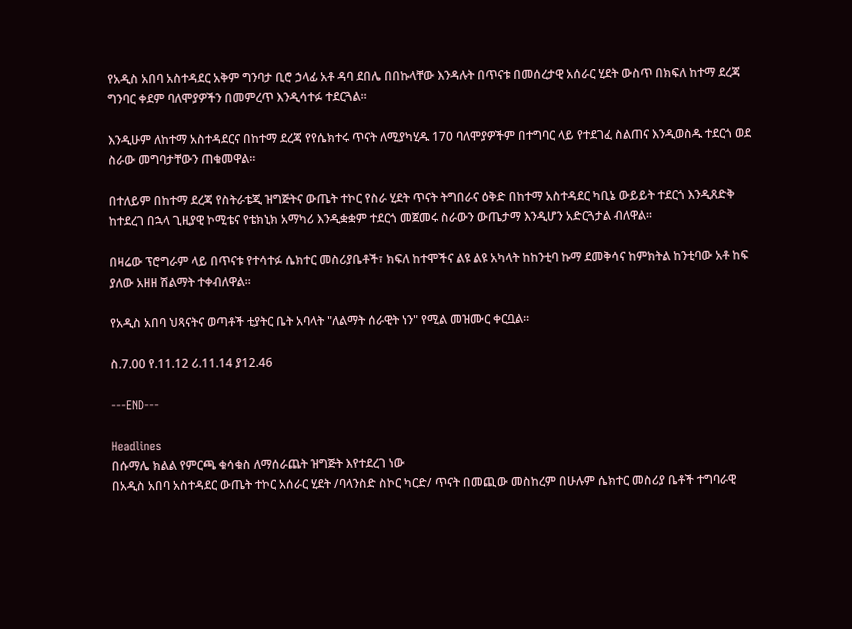የአዲስ አበባ አስተዳደር አቅም ግንባታ ቢሮ ኃላፊ አቶ ዳባ ደበሌ በበኩላቸው እንዳሉት በጥናቱ በመሰረታዊ አሰራር ሂደት ውስጥ በክፍለ ከተማ ደረጃ ግንባር ቀደም ባለሞያዎችን በመምረጥ እንዲሳተፉ ተደርጓል፡፡

እንዲሁም ለከተማ አስተዳደርና በከተማ ደረጃ የየሴክተሩ ጥናት ለሚያካሂዱ 170 ባለሞያዎችም በተግባር ላይ የተደገፈ ስልጠና እንዲወስዱ ተደርጎ ወደ ስራው መግባታቸውን ጠቁመዋል፡፡

በተለይም በከተማ ደረጃ የስትራቴጂ ዝግጅትና ውጤት ተኮር የስራ ሂደት ጥናት ትግበራና ዕቅድ በከተማ አስተዳደር ካቢኔ ውይይት ተደርጎ እንዲጸድቅ ከተደረገ በኋላ ጊዚያዊ ኮሚቴና የቴክኒክ አማካሪ እንዲቋቋም ተደርጎ መጀመሩ ስራውን ውጤታማ እንዲሆን አድርጓታል ብለዋል፡፡

በዛሬው ፕሮግራም ላይ በጥናቱ የተሳተፉ ሴክተር መስሪያቤቶች፣ ክፍለ ከተሞችና ልዩ ልዩ አካላት ከከንቲባ ኩማ ደመቅሳና ከምክትል ከንቲባው አቶ ከፍ ያለው አዘዘ ሽልማት ተቀብለዋል፡፡

የአዲስ አበባ ህጻናትና ወጣቶች ቲያትር ቤት አባላት "ለልማት ሰራዊት ነን" የሚል መዝሙር ቀርቧል፡፡

ስ.7.00 የ.11.12 ሪ.11.14 ያ12.46

---END---

Headlines
በሱማሌ ክልል የምርጫ ቁሳቁስ ለማሰራጨት ዝግጅት እየተደረገ ነው
በአዲስ አበባ አስተዳደር ውጤት ተኮር አሰራር ሂደት /ባላንስድ ስኮር ካርድ/ ጥናት በመጪው መስከረም በሁሉም ሴክተር መስሪያ ቤቶች ተግባራዊ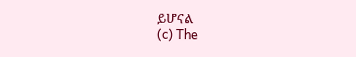ይሆናል
(c) The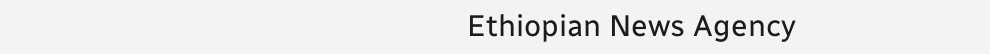Ethiopian News Agency